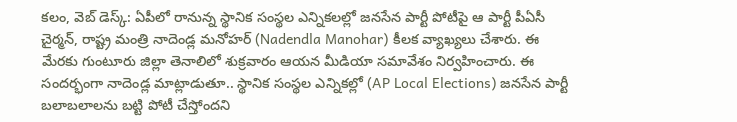కలం, వెబ్ డెస్క్: ఏపీలో రానున్న స్థానిక సంస్థల ఎన్నికలల్లో జనసేన పార్టీ పోటీపై ఆ పార్టీ పీఏసీ చైర్మన్, రాష్ట్ర మంత్రి నాదెండ్ల మనోహర్ (Nadendla Manohar) కీలక వ్యాఖ్యలు చేశారు. ఈ మేరకు గుంటూరు జిల్లా తెనాలిలో శుక్రవారం ఆయన మీడియా సమావేశం నిర్వహించారు. ఈ సందర్భంగా నాదెండ్ల మాట్లాడుతూ.. స్థానిక సంస్థల ఎన్నికల్లో (AP Local Elections) జనసేన పార్టీ బలాబలాలను బట్టి పోటీ చేస్తోందని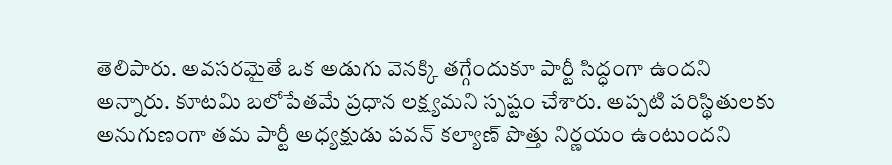తెలిపారు. అవసరమైతే ఒక అడుగు వెనక్కి తగ్గేందుకూ పార్టీ సిద్ధంగా ఉందని అన్నారు. కూటమి బలోపేతమే ప్రధాన లక్ష్యమని స్పష్టం చేశారు. అప్పటి పరిస్థితులకు అనుగుణంగా తమ పార్టీ అధ్యక్షుడు పవన్ కల్యాణ్ పొత్తు నిర్ణయం ఉంటుందని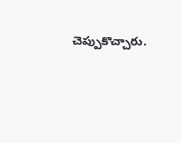చెప్పుకొచ్చారు.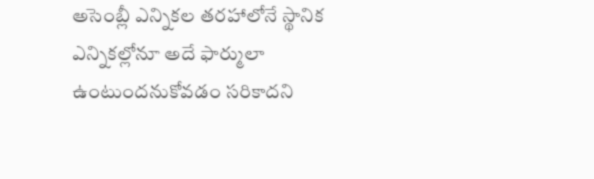అసెంబ్లీ ఎన్నికల తరహాలోనే స్థానిక ఎన్నికల్లోనూ అదే ఫార్ములా ఉంటుందనుకోవడం సరికాదని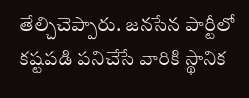తేల్చిచెప్పారు. జనసేన పార్టీలో కష్టపడి పనిచేసే వారికి స్థానిక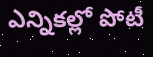ఎన్నికల్లో పోటీ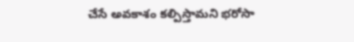చేసే అవకాశం కల్పిస్తామని భరోసా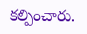కల్పించారు.